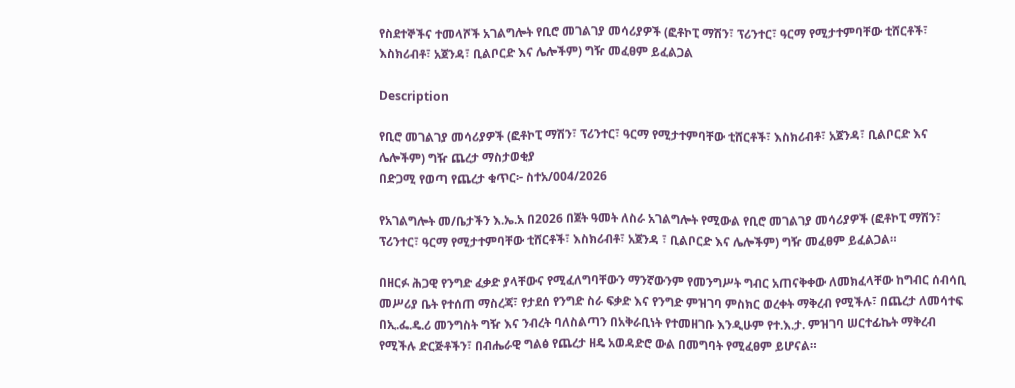የስደተኞችና ተመላሾች አገልግሎት የቢሮ መገልገያ መሳሪያዎች (ፎቶኮፒ ማሽን፣ ፕሪንተር፣ ዓርማ የሚታተምባቸው ቲሸርቶች፣ እስክሪብቶ፣ አጀንዳ፣ ቢልቦርድ እና ሌሎችም) ግዥ መፈፀም ይፈልጋል

Description

የቢሮ መገልገያ መሳሪያዎች (ፎቶኮፒ ማሽን፣ ፕሪንተር፣ ዓርማ የሚታተምባቸው ቲሸርቶች፣ እስክሪብቶ፣ አጀንዳ፣ ቢልቦርድ እና ሌሎችም) ግዥ ጨረታ ማስታወቂያ
በድጋሚ የወጣ የጨረታ ቁጥር፦ ስተአ/004/2026

የአገልግሎት መ/ቤታችን እ.ኤ.አ በ2026 በጀት ዓመት ለስራ አገልግሎት የሚውል የቢሮ መገልገያ መሳሪያዎች (ፎቶኮፒ ማሽን፣ ፕሪንተር፣ ዓርማ የሚታተምባቸው ቲሸርቶች፣ እስክሪብቶ፣ አጀንዳ ፣ ቢልቦርድ እና ሌሎችም) ግዥ መፈፀም ይፈልጋል።

በዘርፉ ሕጋዊ የንግድ ፈቃድ ያላቸውና የሚፈለግባቸውን ማንኛውንም የመንግሥት ግብር አጠናቅቀው ለመክፈላቸው ከግብር ሰብሳቢ መሥሪያ ቤት የተሰጠ ማስረጃ፣ የታደሰ የንግድ ስራ ፍቃድ እና የንግድ ምዝገባ ምስክር ወረቀት ማቅረብ የሚችሉ፣ በጨረታ ለመሳተፍ በኢ.ፌ.ዴ.ሪ መንግስት ግዥ እና ንብረት ባለስልጣን በአቅራቢነት የተመዘገቡ እንዲሁም የተ.እ.ታ. ምዝገባ ሠርተፊኬት ማቅረብ የሚችሉ ድርጅቶችን፣ በብሔራዊ ግልፅ የጨረታ ዘዴ አወዳድሮ ውል በመግባት የሚፈፀም ይሆናል።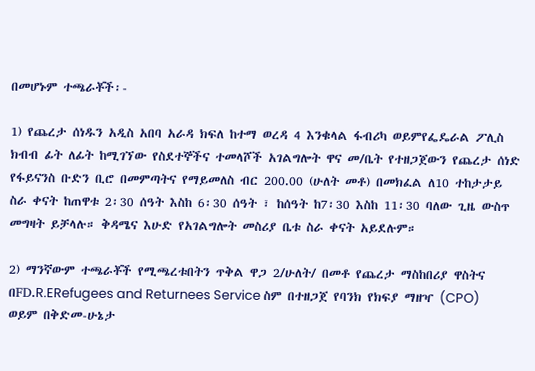በመሆኑም ተጫራቾች፡-

1) የጨረታ ሰነዱን አዲስ አበባ አራዳ ክፍለ ከተማ ወረዳ 4 እንቁላል ፋብሪካ ወይምየፌዴራል ፖሊስ ክብብ ፊት ለፊት ከሚገኘው የስደተኞችና ተመላሾች አገልግሎት ዋና መ/ቤት የተዘጋጀውን የጨረታ ሰነድ የፋይናንስ ቡድን ቢሮ በመምጣትና የማይመለስ ብር 200.00 (ሁለት መቶ) በመክፈል ለ10 ተከታታይ ስራ ቀናት ከጠዋቱ 2፡30 ሰዓት እስከ 6፡30 ሰዓት ፣ ከሰዓት ከ7፡30 እስከ 11፡30 ባለው ጊዜ ውስጥ መግዛት ይቻላሉ። ቅዳሜና እሁድ የአገልግሎት መስሪያ ቤቱ ስራ ቀናት አይደሉም።

2) ማንኛውም ተጫራቾች የሚጫረቱበትን ጥቅል ዋጋ 2/ሁለት/ በመቶ የጨረታ ማስከበሪያ ዋስትና በFD.R.ERefugees and Returnees Service ስም በተዘጋጀ የባንክ የክፍያ ማዘዣ (CPO) ወይም በቅድመ-ሁኔታ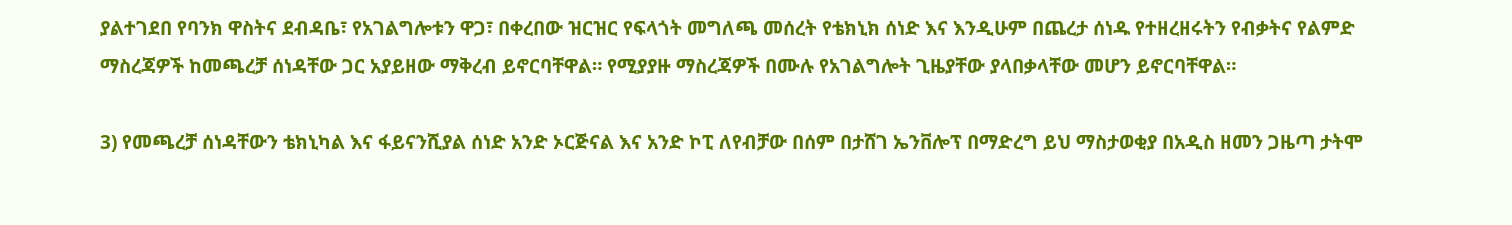ያልተገደበ የባንክ ዋስትና ደብዳቤ፣ የአገልግሎቱን ዋጋ፣ በቀረበው ዝርዝር የፍላጎት መግለጫ መሰረት የቴክኒክ ሰነድ እና እንዲሁም በጨረታ ሰነዱ የተዘረዘሩትን የብቃትና የልምድ ማስረጃዎች ከመጫረቻ ሰነዳቸው ጋር አያይዘው ማቅረብ ይኖርባቸዋል። የሚያያዙ ማስረጃዎች በሙሉ የአገልግሎት ጊዜያቸው ያላበቃላቸው መሆን ይኖርባቸዋል።

3) የመጫረቻ ሰነዳቸውን ቴክኒካል እና ፋይናንሺያል ሰነድ አንድ ኦርጅናል እና አንድ ኮፒ ለየብቻው በሰም በታሸገ ኤንቨሎፕ በማድረግ ይህ ማስታወቂያ በአዲስ ዘመን ጋዜጣ ታትሞ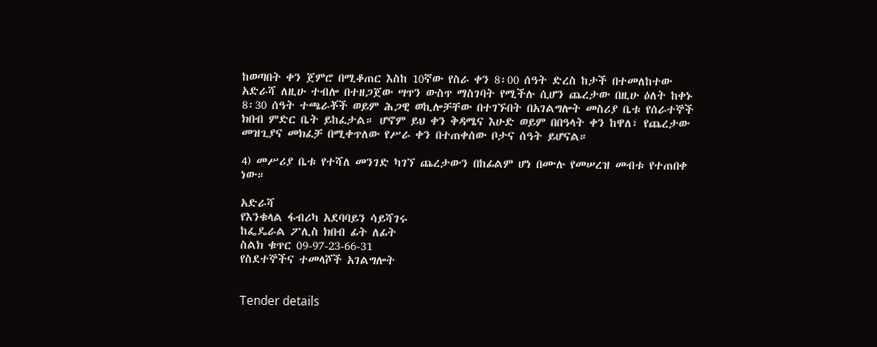ከወጣበት ቀን ጀምሮ በሚቆጠር እስከ 10ኛው የስራ ቀን 8፡00 ሰዓት ድረስ ከታች በተመለከተው አድራሻ ለዚሁ ተብሎ በተዘጋጀው ሣጥን ውስጥ ማስገባት የሚችሉ ሲሆን ጨረታው በዚሁ ዕለት ከቀኑ 8፡30 ሰዓት ተጫራቾች ወይም ሕጋዊ ወኪሎቻቸው በተገኙበት በአገልግሎት መስሪያ ቤቱ የሰራተኞች ክበብ ምድር ቤት ይከፈታል። ሆኖም ይህ ቀን ቅዳሜና እሁድ ወይም በበዓላት ቀን ከዋለ፣ የጨረታው መዝጊያና መክፈቻ በሚቀጥለው የሥራ ቀን በተጠቀሰው ቦታና ሰዓት ይሆናል።

4) መሥሪያ ቤቱ የተሻለ መንገድ ካገኘ ጨረታውን በከፊልም ሆነ በሙሉ የመሠረዝ መብቱ የተጠበቀ ነው።

አድራሻ
የእንቁላል ፋብሪካ አደባባይን ሳይሻገሩ
ከፌዴራል ፖሊስ ክበብ ፊት ለፊት
ስልክ ቁጥር 09-97-23-66-31
የስደተኞችና ተመላሾች አገልግሎት


Tender details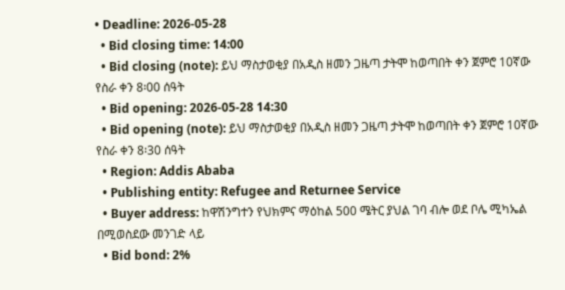• Deadline: 2026-05-28
  • Bid closing time: 14:00
  • Bid closing (note): ይህ ማስታወቂያ በአዲስ ዘመን ጋዜጣ ታትሞ ከወጣበት ቀን ጀምሮ 10ኛው የስራ ቀን 8፡00 ሰዓት
  • Bid opening: 2026-05-28 14:30
  • Bid opening (note): ይህ ማስታወቂያ በአዲስ ዘመን ጋዜጣ ታትሞ ከወጣበት ቀን ጀምሮ 10ኛው የስራ ቀን 8፡30 ሰዓት
  • Region: Addis Ababa
  • Publishing entity: Refugee and Returnee Service
  • Buyer address: ከዋሽንግተን የህክምና ማዕከል 500 ሜትር ያህል ገባ ብሎ ወደ ቦሌ ሚካኤል በሚወስደው መንገድ ላይ
  • Bid bond: 2%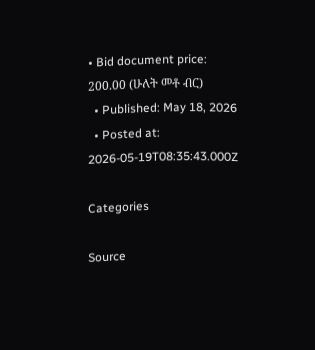• Bid document price: 200.00 (ሁለት መቶ ብር)
  • Published: May 18, 2026
  • Posted at: 2026-05-19T08:35:43.000Z

Categories

Source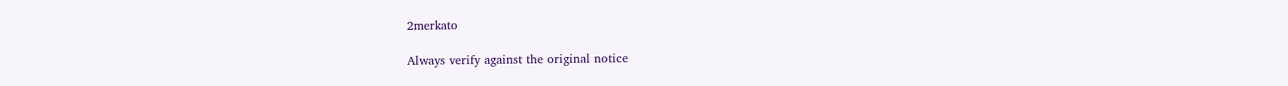2merkato

Always verify against the original notice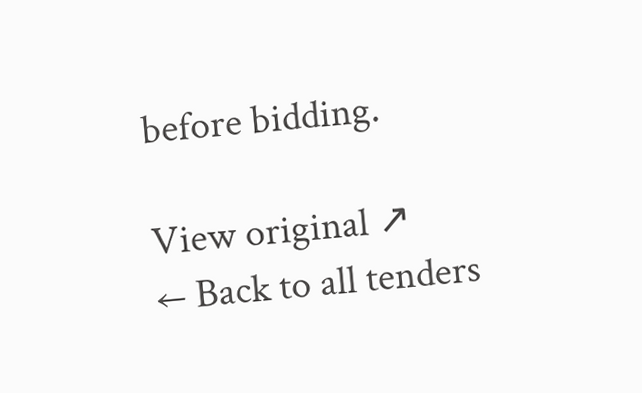before bidding.

View original ↗
← Back to all tenders